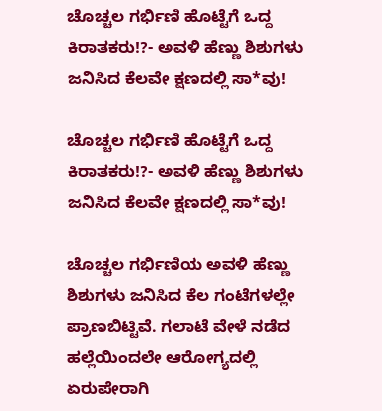ಚೊಚ್ಚಲ ಗರ್ಭಿಣಿ ಹೊಟ್ಟೆಗೆ ಒದ್ದ ಕಿರಾತಕರು!?- ಅವಳಿ ಹೆಣ್ಣು ಶಿಶುಗಳು ಜನಿಸಿದ ಕೆಲವೇ ಕ್ಷಣದಲ್ಲಿ ಸಾ*ವು!

ಚೊಚ್ಚಲ ಗರ್ಭಿಣಿ ಹೊಟ್ಟೆಗೆ ಒದ್ದ ಕಿರಾತಕರು!?- ಅವಳಿ ಹೆಣ್ಣು ಶಿಶುಗಳು ಜನಿಸಿದ ಕೆಲವೇ ಕ್ಷಣದಲ್ಲಿ ಸಾ*ವು!

ಚೊಚ್ಚಲ ಗರ್ಭಿಣಿಯ ಅವಳಿ ಹೆಣ್ಣು ಶಿಶುಗಳು ಜನಿಸಿದ ಕೆಲ ಗಂಟೆಗಳಲ್ಲೇ ಪ್ರಾಣಬಿಟ್ಟಿವೆ. ಗಲಾಟೆ ವೇಳೆ ನಡೆದ ಹಲ್ಲೆಯಿಂದಲೇ ಆರೋಗ್ಯದಲ್ಲಿ ಏರುಪೇರಾಗಿ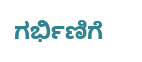ಗರ್ಭಿಣಿಗೆ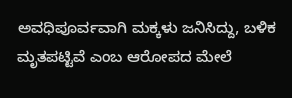ಅವಧಿಪೂರ್ವವಾಗಿ ಮಕ್ಕಳು ಜನಿಸಿದ್ದು, ಬಳಿಕ ಮೃತಪಟ್ಟಿವೆ ಎಂಬ ಆರೋಪದ ಮೇಲೆ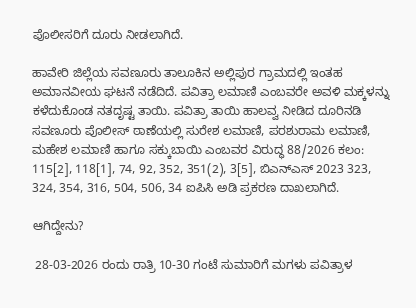ಪೊಲೀಸರಿಗೆ ದೂರು ನೀಡಲಾಗಿದೆ.

ಹಾವೇರಿ ಜಿಲ್ಲೆಯ ಸವಣೂರು ತಾಲೂಕಿನ ಅಲ್ಲಿಪುರ ಗ್ರಾಮದಲ್ಲಿ ಇಂತಹ ಅಮಾನವೀಯ ಘಟನೆ ನಡೆದಿದೆ. ಪವಿತ್ರಾ ಲಮಾಣಿ ಎಂಬವರೇ ಅವಳಿ ಮಕ್ಕಳನ್ನು ಕಳೆದುಕೊಂಡ ನತದೃಷ್ಟ ತಾಯಿ. ಪವಿತ್ರಾ ತಾಯಿ ಹಾಲವ್ವ ನೀಡಿದ ದೂರಿನಡಿ ಸವಣೂರು ಪೊಲೀಸ್ ಠಾಣೆಯಲ್ಲಿ ಸುರೇಶ ಲಮಾಣಿ, ಪರಶುರಾಮ ಲಮಾಣಿ, ಮಹೇಶ ಲಮಾಣಿ ಹಾಗೂ ಸಕ್ಕುಬಾಯಿ ಎಂಬವರ ವಿರುದ್ಧ 88/2026 ಕಲಂ: 115[2], 118[1], 74, 92, 352, 351(2), 3[5], ಬಿಎನ್ಎಸ್ 2023 323, 324, 354, 316, 504, 506, 34 ಐಪಿಸಿ ಅಡಿ ಪ್ರಕರಣ ದಾಖಲಾಗಿದೆ.

ಆಗಿದ್ದೇನು?

 28-03-2026 ರಂದು ರಾತ್ರಿ 10-30 ಗಂಟೆ ಸುಮಾರಿಗೆ ಮಗಳು ಪವಿತ್ರಾಳ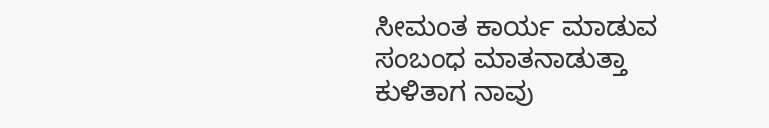ಸೀಮಂತ ಕಾರ್ಯ ಮಾಡುವ ಸಂಬಂಧ ಮಾತನಾಡುತ್ತಾ ಕುಳಿತಾಗ ನಾವು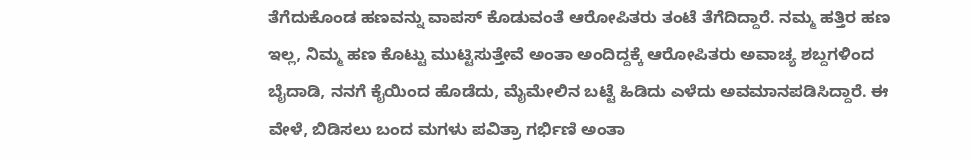ತೆಗೆದುಕೊಂಡ ಹಣವನ್ನು ವಾಪಸ್ ಕೊಡುವಂತೆ ಆರೋಪಿತರು ತಂಟೆ ತೆಗೆದಿದ್ದಾರೆ. ನಮ್ಮ ಹತ್ತಿರ ಹಣ ಇಲ್ಲ, ನಿಮ್ಮ ಹಣ ಕೊಟ್ಟು ಮುಟ್ಟಿಸುತ್ತೇವೆ ಅಂತಾ ಅಂದಿದ್ದಕ್ಕೆ ಆರೋಪಿತರು ಅವಾಚ್ಯ ಶಬ್ದಗಳಿಂದ ಬೈದಾಡಿ, ನನಗೆ ಕೈಯಿಂದ ಹೊಡೆದು, ಮೈಮೇಲಿನ ಬಟ್ಟೆ ಹಿಡಿದು ಎಳೆದು ಅವಮಾನಪಡಿಸಿದ್ದಾರೆ. ಈ ವೇಳೆ, ಬಿಡಿಸಲು ಬಂದ ಮಗಳು ಪವಿತ್ರಾ ಗರ್ಭಿಣಿ ಅಂತಾ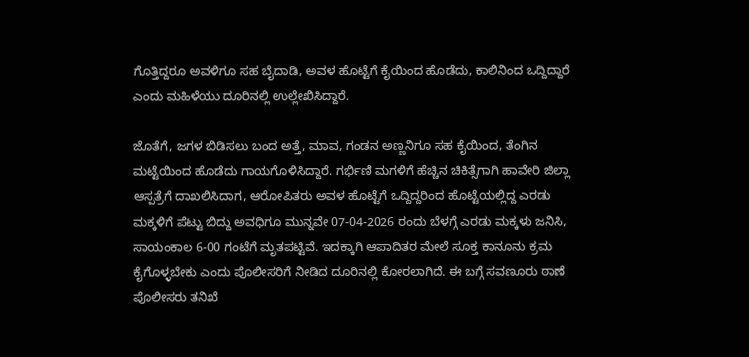ಗೊತ್ತಿದ್ದರೂ ಅವಳಿಗೂ ಸಹ ಬೈದಾಡಿ, ಅವಳ ಹೊಟ್ಟೆಗೆ ಕೈಯಿಂದ ಹೊಡೆದು, ಕಾಲಿನಿಂದ ಒದ್ದಿದ್ದಾರೆ ಎಂದು ಮಹಿಳೆಯು ದೂರಿನಲ್ಲಿ ಉಲ್ಲೇಖಿಸಿದ್ದಾರೆ.

ಜೊತೆಗೆ, ಜಗಳ ಬಿಡಿಸಲು ಬಂದ ಅತ್ತೆ, ಮಾವ, ಗಂಡನ ಅಣ್ಣನಿಗೂ ಸಹ ಕೈಯಿಂದ, ತೆಂಗಿನ ಮಟ್ಟೆಯಿಂದ ಹೊಡೆದು ಗಾಯಗೊಳಿಸಿದ್ದಾರೆ. ಗರ್ಭಿಣಿ ಮಗಳಿಗೆ ಹೆಚ್ಚಿನ ಚಿಕಿತ್ಸೆಗಾಗಿ ಹಾವೇರಿ ಜಿಲ್ಲಾ ಆಸ್ಪತ್ರೆಗೆ ದಾಖಲಿಸಿದಾಗ, ಆರೋಪಿತರು ಅವಳ ಹೊಟ್ಟೆಗೆ ಒದ್ದಿದ್ದರಿಂದ ಹೊಟ್ಟೆಯಲ್ಲಿದ್ದ ಎರಡು ಮಕ್ಕಳಿಗೆ ಪೆಟ್ಟು ಬಿದ್ದು ಅವಧಿಗೂ ಮುನ್ನವೇ 07-04-2026 ರಂದು ಬೆಳಗ್ಗೆ ಎರಡು ಮಕ್ಕಳು ಜನಿಸಿ, ಸಾಯಂಕಾಲ 6-00 ಗಂಟೆಗೆ ಮೃತಪಟ್ಟಿವೆ. ಇದಕ್ಕಾಗಿ ಆಪಾದಿತರ ಮೇಲೆ ಸೂಕ್ತ ಕಾನೂನು ಕ್ರಮ ಕೈಗೊಳ್ಳಬೇಕು ಎಂದು ಪೊಲೀಸರಿಗೆ ನೀಡಿದ ದೂರಿನಲ್ಲಿ ಕೋರಲಾಗಿದೆ. ಈ ಬಗ್ಗೆ ಸವಣೂರು ಠಾಣೆ ಪೊಲೀಸರು ತನಿಖೆ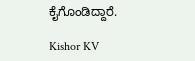ಕೈಗೊಂಡಿದ್ದಾರೆ.

Kishor KV